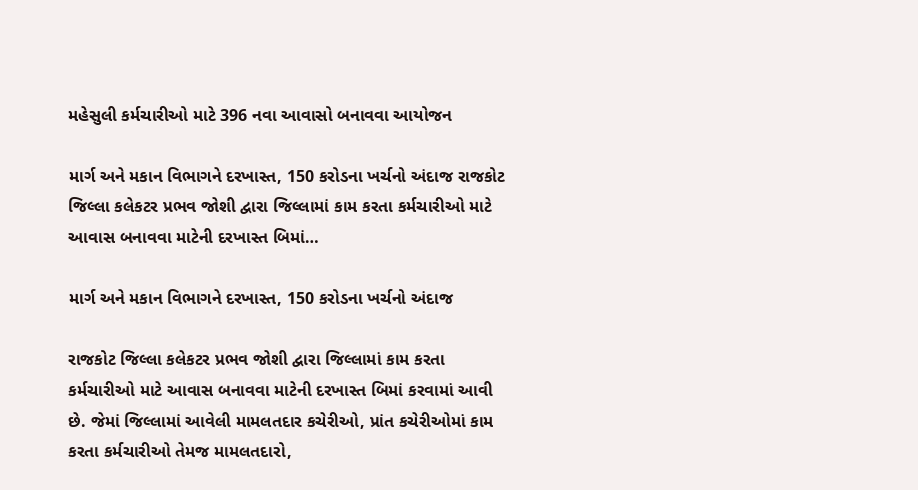મહેસુલી કર્મચારીઓ માટે 396 નવા આવાસો બનાવવા આયોજન

માર્ગ અને મકાન વિભાગને દરખાસ્ત, 150 કરોડના ખર્ચનો અંદાજ રાજકોટ જિલ્લા કલેકટર પ્રભવ જોશી દ્વારા જિલ્લામાં કામ કરતા કર્મચારીઓ માટે આવાસ બનાવવા માટેની દરખાસ્ત બિમાં…

માર્ગ અને મકાન વિભાગને દરખાસ્ત, 150 કરોડના ખર્ચનો અંદાજ

રાજકોટ જિલ્લા કલેકટર પ્રભવ જોશી દ્વારા જિલ્લામાં કામ કરતા કર્મચારીઓ માટે આવાસ બનાવવા માટેની દરખાસ્ત બિમાં કરવામાં આવી છે. જેમાં જિલ્લામાં આવેલી મામલતદાર કચેરીઓ, પ્રાંત કચેરીઓમાં કામ કરતા કર્મચારીઓ તેમજ મામલતદારો,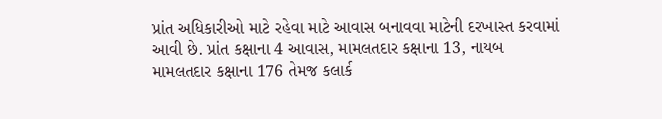પ્રાંત અધિકારીઓ માટે રહેવા માટે આવાસ બનાવવા માટેની દરખાસ્ત કરવામાં આવી છે. પ્રાંત કક્ષાના 4 આવાસ, મામલતદાર કક્ષાના 13, નાયબ મામલતદાર કક્ષાના 176 તેમજ કલાર્ક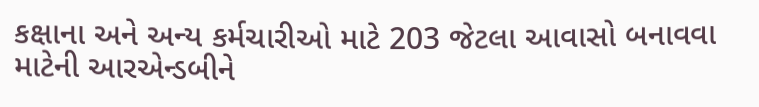કક્ષાના અને અન્ય કર્મચારીઓ માટે 203 જેટલા આવાસો બનાવવા માટેની આરએન્ડબીને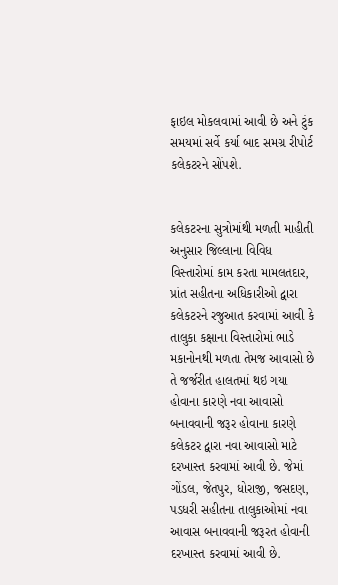ફાઇલ મોકલવામાં આવી છે અને ટુંક સમયમાં સર્વે કર્યા બાદ સમગ્ર રીપોર્ટ કલેકટરને સોંપશે.


કલેકટરના સુત્રોમાંથી મળતી માહીતી અનુસાર જિલ્લાના વિવિધ વિસ્તારોમાં કામ કરતા મામલતદાર, પ્રાંત સહીતના અધિકારીઓ દ્વારા કલેકટરને રજુઆત કરવામાં આવી કે તાલુકા કક્ષાના વિસ્તારોમાં ભાડે મકાનોનથી મળતા તેમજ આવાસો છે તે જર્જરીત હાલતમાં થઇ ગયા હોવાના કારણે નવા આવાસો બનાવવાની જરૂર હોવાના કારણે કલેકટર દ્વારા નવા આવાસો માટે દરખાસ્ત કરવામાં આવી છે. જેમાં ગોંડલ, જેતપુર, ધોરાજી, જસદણ, પડધરી સહીતના તાલુકાઓમાં નવા આવાસ બનાવવાની જરૂરત હોવાની દરખાસ્ત કરવામાં આવી છે.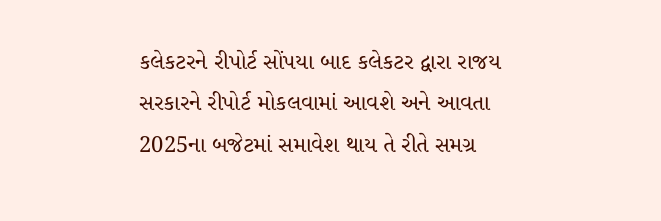કલેકટરને રીપોર્ટ સોંપયા બાદ કલેકટર દ્વારા રાજય સરકારને રીપોર્ટ મોકલવામાં આવશે અને આવતા 2025ના બજેટમાં સમાવેશ થાય તે રીતે સમગ્ર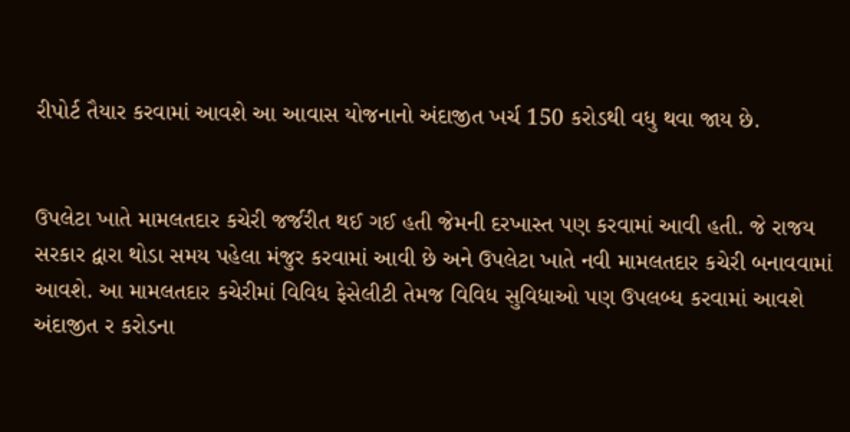રીપોર્ટ તૈયાર કરવામાં આવશે આ આવાસ યોજનાનો અંદાજીત ખર્ચ 150 કરોડથી વધુ થવા જાય છે.


ઉપલેટા ખાતે મામલતદાર કચેરી જર્જરીત થઈ ગઈ હતી જેમની દરખાસ્ત પણ કરવામાં આવી હતી. જે રાજય સરકાર દ્વારા થોડા સમય પહેલા મંજુર કરવામાં આવી છે અને ઉપલેટા ખાતે નવી મામલતદાર કચેરી બનાવવામાં આવશે. આ મામલતદાર કચેરીમાં વિવિધ ફેસેલીટી તેમજ વિવિધ સુવિધાઓ પણ ઉપલબ્ધ કરવામાં આવશે અંદાજીત ર કરોડના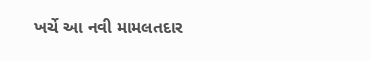ખર્ચે આ નવી મામલતદાર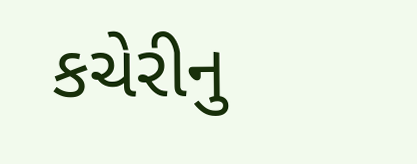કચેરીનુ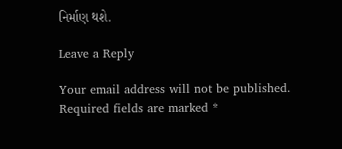નિર્માણ થશે.

Leave a Reply

Your email address will not be published. Required fields are marked *